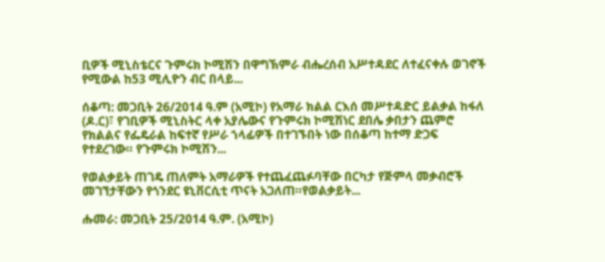ቢዎች ሚኒስቴርና ጉምሩክ ኮሚሽን በዋግኽምራ ብሔረሰብ አሥተዳደር ለተፈናቀሉ ወገኖች የሚውል ከ53 ሚሊዮን ብር በላይ...

ሰቆጣ: መጋቢት 26/2014 ዓ.ም (አሚኮ) የአማራ ክልል ርእሰ መሥተዳድር ይልቃል ከፋለ (ዶ.ር)፣ የገቢዎች ሚኒስትር ላቀ አያሌውና የጉምሩክ ኮሚሽነር ደበሌ ቃበታን ጨምሮ የክልልና የፌዴራል ከፍተኛ የሥራ ኀላፊዎች በተገኙበት ነው በሰቆጣ ከተማ ድጋፍ የተደረገው። የጉምሩክ ኮሚሽን...

የወልቃይት ጠገዴ ጠለምት አማራዎች የተጨፈጨፉባቸው በርካታ የጅምላ መቃብሮች መገኘታቸውን የጎንደር ዩኒቨርሲቲ ጥናት አጋለጠ።የወልቃይት...

ሑመራ: መጋቢት 25/2014 ዓ.ም. (አሚኮ)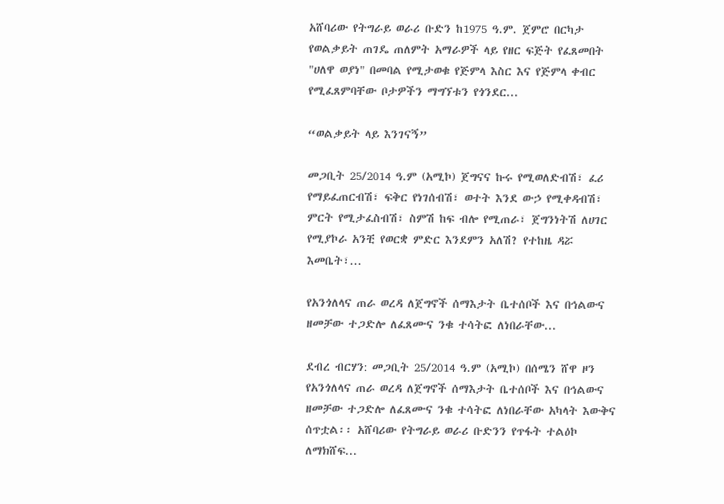አሸባሪው የትግራይ ወራሪ ቡድን ከ1975 ዓ.ም. ጀምሮ በርካታ የወልቃይት ጠገዴ ጠለምት አማራዎች ላይ የዘር ፍጅት የፈጸመበት "ሀለዋ ወያነ" በመባል የሚታወቁ የጅምላ እስር እና የጅምላ ቀብር የሚፈጸምባቸው ቦታዎችን ማግኘቱን የጎንደር...

“ወልቃይት ላይ እንገናኝ”

መጋቢት 25/2014 ዓ.ም (አሚኮ) ጀግናና ኩሩ የሚወለድብሽ፣ ፈሪ የማይፈጠርብሽ፣ ፍቅር የነገሰብሽ፣ ወተት እንደ ውኃ የሚቀዳብሽ፣ ምርት የሚታፈስብሽ፣ ስምሽ ከፍ ብሎ የሚጠራ፣ ጀግንነትሽ ለሀገር የሚያኮራ አንቺ የወርቋ ምድር እንደምን አለሽ? የተከዜ ዳሯ እመቤት፣...

የአንጎለላና ጠራ ወረዳ ለጀግኖች ሰማእታት ቤተሰቦች እና በኅልውና ዘመቻው ተጋድሎ ለፈጸሙና ንቁ ተሳትፎ ለነበራቸው...

ደብረ ብርሃን: መጋቢት 25/2014 ዓ.ም (አሚኮ) በሰሜን ሸዋ ዞን የአንጎለላና ጠራ ወረዳ ለጀግኖች ሰማእታት ቤተሰቦች እና በኅልውና ዘመቻው ተጋድሎ ለፈጸሙና ንቁ ተሳትፎ ለነበራቸው አካላት እውቅና ሰጥቷል፡፡ አሸባሪው የትግራይ ወራሪ ቡድንን የጥፋት ተልዕኮ ለማክሸፍ...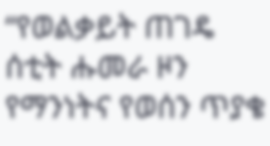“የወልቃይት ጠገዴ ሰቲት ሑመራ ዞን የማንነትና የወሰን ጥያቄ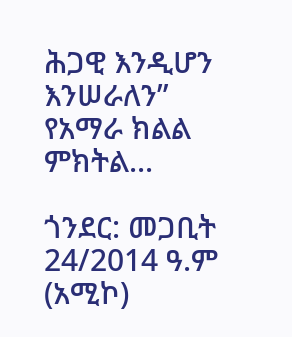ሕጋዊ እንዲሆን እንሠራለን” የአማራ ክልል ምክትል...

ጎንደር: መጋቢት 24/2014 ዓ.ም (አሚኮ)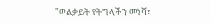"ወልቃይት የትግላችን መነሻ፣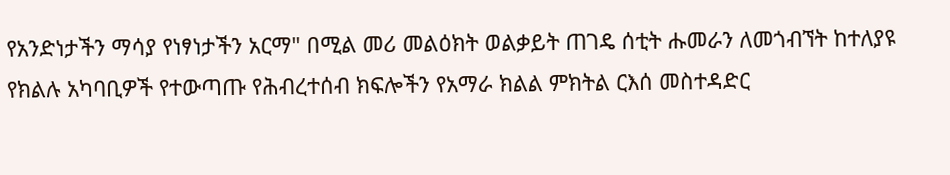የአንድነታችን ማሳያ የነፃነታችን አርማ" በሚል መሪ መልዕክት ወልቃይት ጠገዴ ሰቲት ሑመራን ለመጎብኘት ከተለያዩ የክልሉ አካባቢዎች የተውጣጡ የሕብረተሰብ ክፍሎችን የአማራ ክልል ምክትል ርእሰ መስተዳድር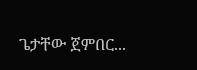ጌታቸው ጀምበር...